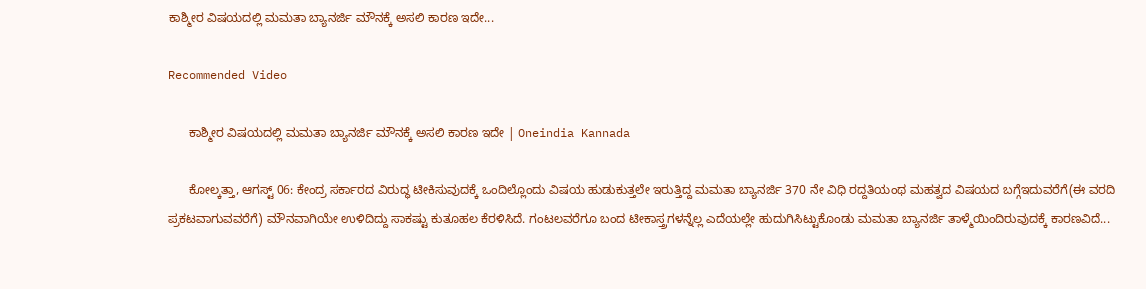ಕಾಶ್ಮೀರ ವಿಷಯದಲ್ಲಿ ಮಮತಾ ಬ್ಯಾನರ್ಜಿ ಮೌನಕ್ಕೆ ಅಸಲಿ ಕಾರಣ ಇದೇ...

Recommended Video

      ಕಾಶ್ಮೀರ ವಿಷಯದಲ್ಲಿ ಮಮತಾ ಬ್ಯಾನರ್ಜಿ ಮೌನಕ್ಕೆ ಅಸಲಿ ಕಾರಣ ಇದೇ | Oneindia Kannada

      ಕೋಲ್ಕತ್ತಾ, ಆಗಸ್ಟ್ 06: ಕೇಂದ್ರ ಸರ್ಕಾರದ ವಿರುದ್ಧ ಟೀಕಿಸುವುದಕ್ಕೆ ಒಂದಿಲ್ಲೊಂದು ವಿಷಯ ಹುಡುಕುತ್ತಲೇ ಇರುತ್ತಿದ್ದ ಮಮತಾ ಬ್ಯಾನರ್ಜಿ 370 ನೇ ವಿಧಿ ರದ್ದತಿಯಂಥ ಮಹತ್ವದ ವಿಷಯದ ಬಗ್ಗೆಇದುವರೆಗೆ(ಈ ವರದಿ ಪ್ರಕಟವಾಗುವವರೆಗೆ) ಮೌನವಾಗಿಯೇ ಉಳಿದಿದ್ದು ಸಾಕಷ್ಟು ಕುತೂಹಲ ಕೆರಳಿಸಿದೆ. ಗಂಟಲವರೆಗೂ ಬಂದ ಟೀಕಾಸ್ತ್ರಗಳನ್ನೆಲ್ಲ ಎದೆಯಲ್ಲೇ ಹುದುಗಿಸಿಟ್ಟುಕೊಂಡು ಮಮತಾ ಬ್ಯಾನರ್ಜಿ ತಾಳ್ಮೆಯಿಂದಿರುವುದಕ್ಕೆ ಕಾರಣವಿದೆ...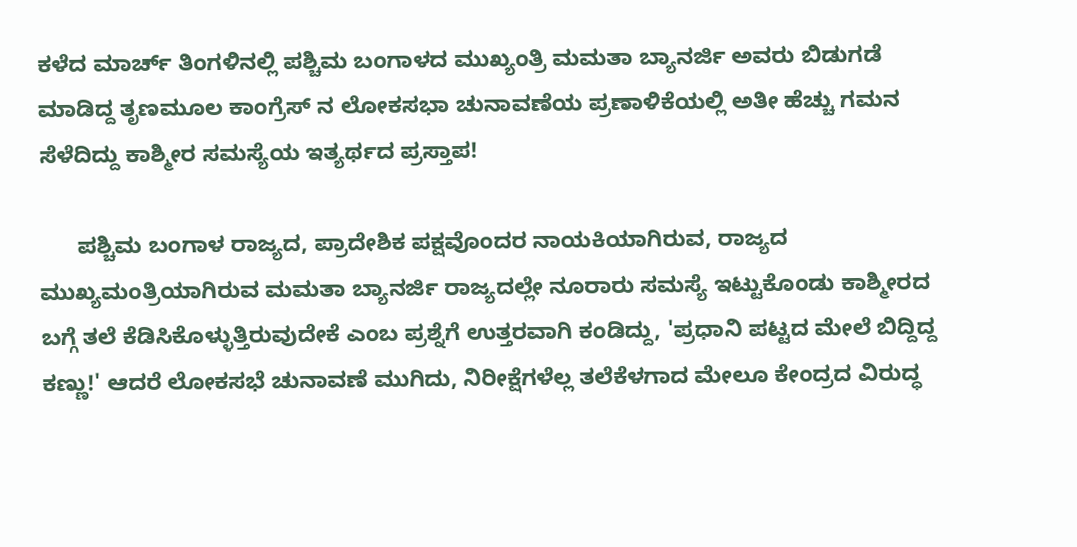ಕಳೆದ ಮಾರ್ಚ್ ತಿಂಗಳಿನಲ್ಲಿ ಪಶ್ಚಿಮ ಬಂಗಾಳದ ಮುಖ್ಯಂತ್ರಿ ಮಮತಾ ಬ್ಯಾನರ್ಜಿ ಅವರು ಬಿಡುಗಡೆ ಮಾಡಿದ್ದ ತೃಣಮೂಲ ಕಾಂಗ್ರೆಸ್ ನ ಲೋಕಸಭಾ ಚುನಾವಣೆಯ ಪ್ರಣಾಳಿಕೆಯಲ್ಲಿ ಅತೀ ಹೆಚ್ಚು ಗಮನ ಸೆಳೆದಿದ್ದು ಕಾಶ್ಮೀರ ಸಮಸ್ಯೆಯ ಇತ್ಯರ್ಥದ ಪ್ರಸ್ತಾಪ!

      ಪಶ್ಚಿಮ ಬಂಗಾಳ ರಾಜ್ಯದ, ಪ್ರಾದೇಶಿಕ ಪಕ್ಷವೊಂದರ ನಾಯಕಿಯಾಗಿರುವ, ರಾಜ್ಯದ ಮುಖ್ಯಮಂತ್ರಿಯಾಗಿರುವ ಮಮತಾ ಬ್ಯಾನರ್ಜಿ ರಾಜ್ಯದಲ್ಲೇ ನೂರಾರು ಸಮಸ್ಯೆ ಇಟ್ಟುಕೊಂಡು ಕಾಶ್ಮೀರದ ಬಗ್ಗೆ ತಲೆ ಕೆಡಿಸಿಕೊಳ್ಳುತ್ತಿರುವುದೇಕೆ ಎಂಬ ಪ್ರಶ್ನೆಗೆ ಉತ್ತರವಾಗಿ ಕಂಡಿದ್ದು, 'ಪ್ರಧಾನಿ ಪಟ್ಟದ ಮೇಲೆ ಬಿದ್ದಿದ್ದ ಕಣ್ಣು!' ಆದರೆ ಲೋಕಸಭೆ ಚುನಾವಣೆ ಮುಗಿದು, ನಿರೀಕ್ಷೆಗಳೆಲ್ಲ ತಲೆಕೆಳಗಾದ ಮೇಲೂ ಕೇಂದ್ರದ ವಿರುದ್ಧ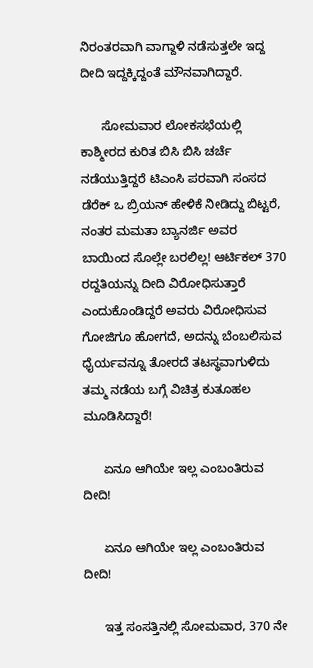ನಿರಂತರವಾಗಿ ವಾಗ್ದಾಳಿ ನಡೆಸುತ್ತಲೇ ಇದ್ದ ದೀದಿ ಇದ್ದಕ್ಕಿದ್ದಂತೆ ಮೌನವಾಗಿದ್ದಾರೆ.

      ಸೋಮವಾರ ಲೋಕಸಭೆಯಲ್ಲಿ ಕಾಶ್ಮೀರದ ಕುರಿತ ಬಿಸಿ ಬಿಸಿ ಚರ್ಚೆ ನಡೆಯುತ್ತಿದ್ದರೆ ಟಿಎಂಸಿ ಪರವಾಗಿ ಸಂಸದ ಡೆರೆಕ್ ಒ ಬ್ರಿಯನ್ ಹೇಳಿಕೆ ನೀಡಿದ್ದು ಬಿಟ್ಟರೆ, ನಂತರ ಮಮತಾ ಬ್ಯಾನರ್ಜಿ ಅವರ ಬಾಯಿಂದ ಸೊಲ್ಲೇ ಬರಲಿಲ್ಲ! ಆರ್ಟಿಕಲ್ 370 ರದ್ದತಿಯನ್ನು ದೀದಿ ವಿರೋಧಿಸುತ್ತಾರೆ ಎಂದುಕೊಂಡಿದ್ದರೆ ಅವರು ವಿರೋಧಿಸುವ ಗೋಜಿಗೂ ಹೋಗದೆ, ಅದನ್ನು ಬೆಂಬಲಿಸುವ ಧೈರ್ಯವನ್ನೂ ತೋರದೆ ತಟಸ್ಥವಾಗುಳಿದು ತಮ್ಮ ನಡೆಯ ಬಗ್ಗೆ ವಿಚಿತ್ರ ಕುತೂಹಲ ಮೂಡಿಸಿದ್ದಾರೆ!

      ಏನೂ ಆಗಿಯೇ ಇಲ್ಲ ಎಂಬಂತಿರುವ ದೀದಿ!

      ಏನೂ ಆಗಿಯೇ ಇಲ್ಲ ಎಂಬಂತಿರುವ ದೀದಿ!

      ಇತ್ತ ಸಂಸತ್ತಿನಲ್ಲಿ ಸೋಮವಾರ, 370 ನೇ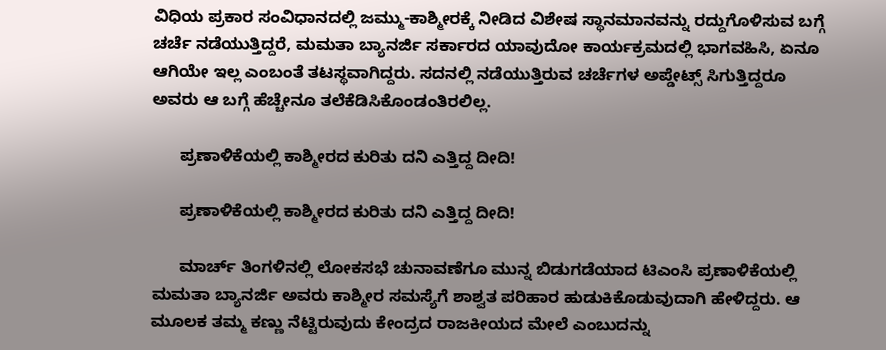ವಿಧಿಯ ಪ್ರಕಾರ ಸಂವಿಧಾನದಲ್ಲಿ ಜಮ್ಮು-ಕಾಶ್ಮೀರಕ್ಕೆ ನೀಡಿದ ವಿಶೇಷ ಸ್ಥಾನಮಾನವನ್ನು ರದ್ದುಗೊಳಿಸುವ ಬಗ್ಗೆ ಚರ್ಚೆ ನಡೆಯುತ್ತಿದ್ದರೆ, ಮಮತಾ ಬ್ಯಾನರ್ಜಿ ಸರ್ಕಾರದ ಯಾವುದೋ ಕಾರ್ಯಕ್ರಮದಲ್ಲಿ ಭಾಗವಹಿಸಿ, ಏನೂ ಆಗಿಯೇ ಇಲ್ಲ ಎಂಬಂತೆ ತಟಸ್ಥವಾಗಿದ್ದರು. ಸದನಲ್ಲಿ ನಡೆಯುತ್ತಿರುವ ಚರ್ಚೆಗಳ ಅಪ್ಡೇಟ್ಸ್ ಸಿಗುತ್ತಿದ್ದರೂ ಅವರು ಆ ಬಗ್ಗೆ ಹೆಚ್ಚೇನೂ ತಲೆಕೆಡಿಸಿಕೊಂಡಂತಿರಲಿಲ್ಲ.

      ಪ್ರಣಾಳಿಕೆಯಲ್ಲಿ ಕಾಶ್ಮೀರದ ಕುರಿತು ದನಿ ಎತ್ತಿದ್ದ ದೀದಿ!

      ಪ್ರಣಾಳಿಕೆಯಲ್ಲಿ ಕಾಶ್ಮೀರದ ಕುರಿತು ದನಿ ಎತ್ತಿದ್ದ ದೀದಿ!

      ಮಾರ್ಚ್ ತಿಂಗಳಿನಲ್ಲಿ ಲೋಕಸಭೆ ಚುನಾವಣೆಗೂ ಮುನ್ನ ಬಿಡುಗಡೆಯಾದ ಟಿಎಂಸಿ ಪ್ರಣಾಳಿಕೆಯಲ್ಲಿ ಮಮತಾ ಬ್ಯಾನರ್ಜಿ ಅವರು ಕಾಶ್ಮೀರ ಸಮಸ್ಯೆಗೆ ಶಾಶ್ವತ ಪರಿಹಾರ ಹುಡುಕಿಕೊಡುವುದಾಗಿ ಹೇಳಿದ್ದರು. ಆ ಮೂಲಕ ತಮ್ಮ ಕಣ್ಣು ನೆಟ್ಟಿರುವುದು ಕೇಂದ್ರದ ರಾಜಕೀಯದ ಮೇಲೆ ಎಂಬುದನ್ನು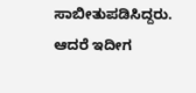ಸಾಬೀತುಪಡಿಸಿದ್ದರು. ಆದರೆ ಇದೀಗ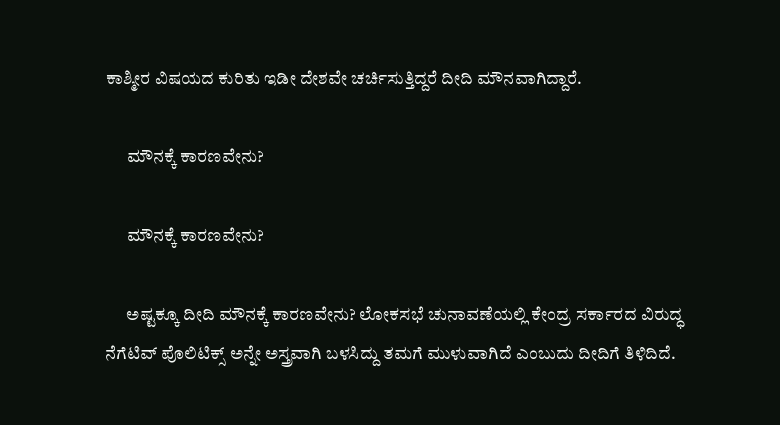ಕಾಶ್ಮೀರ ವಿಷಯದ ಕುರಿತು ಇಡೀ ದೇಶವೇ ಚರ್ಚಿಸುತ್ತಿದ್ದರೆ ದೀದಿ ಮೌನವಾಗಿದ್ದಾರೆ.

      ಮೌನಕ್ಕೆ ಕಾರಣವೇನು?

      ಮೌನಕ್ಕೆ ಕಾರಣವೇನು?

      ಅಷ್ಟಕ್ಕೂ ದೀದಿ ಮೌನಕ್ಕೆ ಕಾರಣವೇನು? ಲೋಕಸಭೆ ಚುನಾವಣೆಯಲ್ಲಿ ಕೇಂದ್ರ ಸರ್ಕಾರದ ವಿರುದ್ಧ ನೆಗೆಟಿವ್ ಪೊಲಿಟಿಕ್ಸ್ ಅನ್ನೇ ಅಸ್ತ್ರವಾಗಿ ಬಳಸಿದ್ದು ತಮಗೆ ಮುಳುವಾಗಿದೆ ಎಂಬುದು ದೀದಿಗೆ ತಿಳಿದಿದೆ.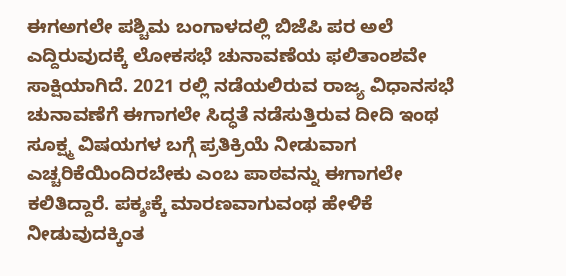ಈಗಅಗಲೇ ಪಶ್ಚಿಮ ಬಂಗಾಳದಲ್ಲಿ ಬಿಜೆಪಿ ಪರ ಅಲೆ ಎದ್ದಿರುವುದಕ್ಕೆ ಲೋಕಸಭೆ ಚುನಾವಣೆಯ ಫಲಿತಾಂಶವೇ ಸಾಕ್ಷಿಯಾಗಿದೆ. 2021 ರಲ್ಲಿ ನಡೆಯಲಿರುವ ರಾಜ್ಯ ವಿಧಾನಸಭೆ ಚುನಾವಣೆಗೆ ಈಗಾಗಲೇ ಸಿದ್ಧತೆ ನಡೆಸುತ್ತಿರುವ ದೀದಿ ಇಂಥ ಸೂಕ್ಷ್ಮ ವಿಷಯಗಳ ಬಗ್ಗೆ ಪ್ರತಿಕ್ರಿಯೆ ನೀಡುವಾಗ ಎಚ್ಚರಿಕೆಯಿಂದಿರಬೇಕು ಎಂಬ ಪಾಠವನ್ನು ಈಗಾಗಲೇ ಕಲಿತಿದ್ದಾರೆ. ಪಕ್ಶಃಕ್ಕೆ ಮಾರಣವಾಗುವಂಥ ಹೇಳಿಕೆ ನೀಡುವುದಕ್ಕಿಂತ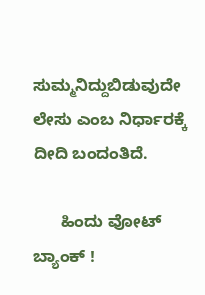ಸುಮ್ಮನಿದ್ದುಬಿಡುವುದೇ ಲೇಸು ಎಂಬ ನಿರ್ಧಾರಕ್ಕೆ ದೀದಿ ಬಂದಂತಿದೆ.

      ಹಿಂದು ವೋಟ್ ಬ್ಯಾಂಕ್ !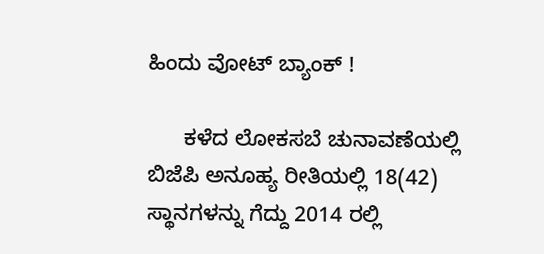ಹಿಂದು ವೋಟ್ ಬ್ಯಾಂಕ್ !

      ಕಳೆದ ಲೋಕಸಬೆ ಚುನಾವಣೆಯಲ್ಲಿ ಬಿಜೆಪಿ ಅನೂಹ್ಯ ರೀತಿಯಲ್ಲಿ 18(42) ಸ್ಥಾನಗಳನ್ನು ಗೆದ್ದು 2014 ರಲ್ಲಿ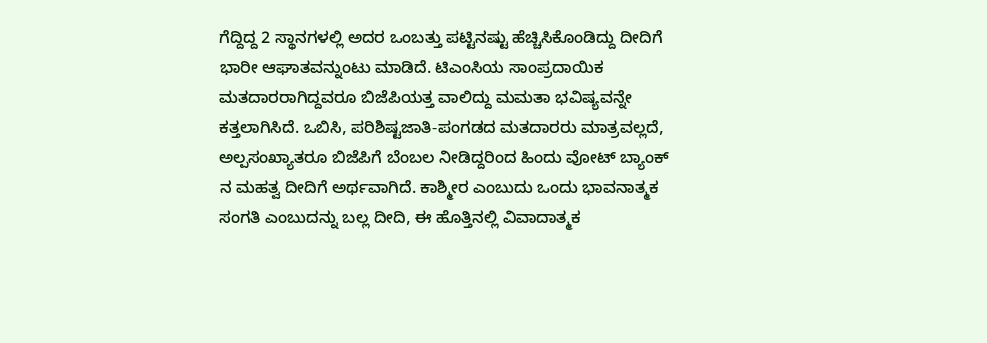ಗೆದ್ದಿದ್ದ 2 ಸ್ಥಾನಗಳಲ್ಲಿ ಅದರ ಒಂಬತ್ತು ಪಟ್ಟಿನಷ್ಟು ಹೆಚ್ಚಿಸಿಕೊಂಡಿದ್ದು ದೀದಿಗೆ ಭಾರೀ ಆಘಾತವನ್ನುಂಟು ಮಾಡಿದೆ. ಟಿಎಂಸಿಯ ಸಾಂಪ್ರದಾಯಿಕ ಮತದಾರರಾಗಿದ್ದವರೂ ಬಿಜೆಪಿಯತ್ತ ವಾಲಿದ್ದು ಮಮತಾ ಭವಿಷ್ಯವನ್ನೇ ಕತ್ತಲಾಗಿಸಿದೆ. ಒಬಿಸಿ, ಪರಿಶಿಷ್ಟಜಾತಿ-ಪಂಗಡದ ಮತದಾರರು ಮಾತ್ರವಲ್ಲದೆ, ಅಲ್ಪಸಂಖ್ಯಾತರೂ ಬಿಜೆಪಿಗೆ ಬೆಂಬಲ ನೀಡಿದ್ದರಿಂದ ಹಿಂದು ವೋಟ್ ಬ್ಯಾಂಕ್ ನ ಮಹತ್ವ ದೀದಿಗೆ ಅರ್ಥವಾಗಿದೆ. ಕಾಶ್ಮೀರ ಎಂಬುದು ಒಂದು ಭಾವನಾತ್ಮಕ ಸಂಗತಿ ಎಂಬುದನ್ನು ಬಲ್ಲ ದೀದಿ, ಈ ಹೊತ್ತಿನಲ್ಲಿ ವಿವಾದಾತ್ಮಕ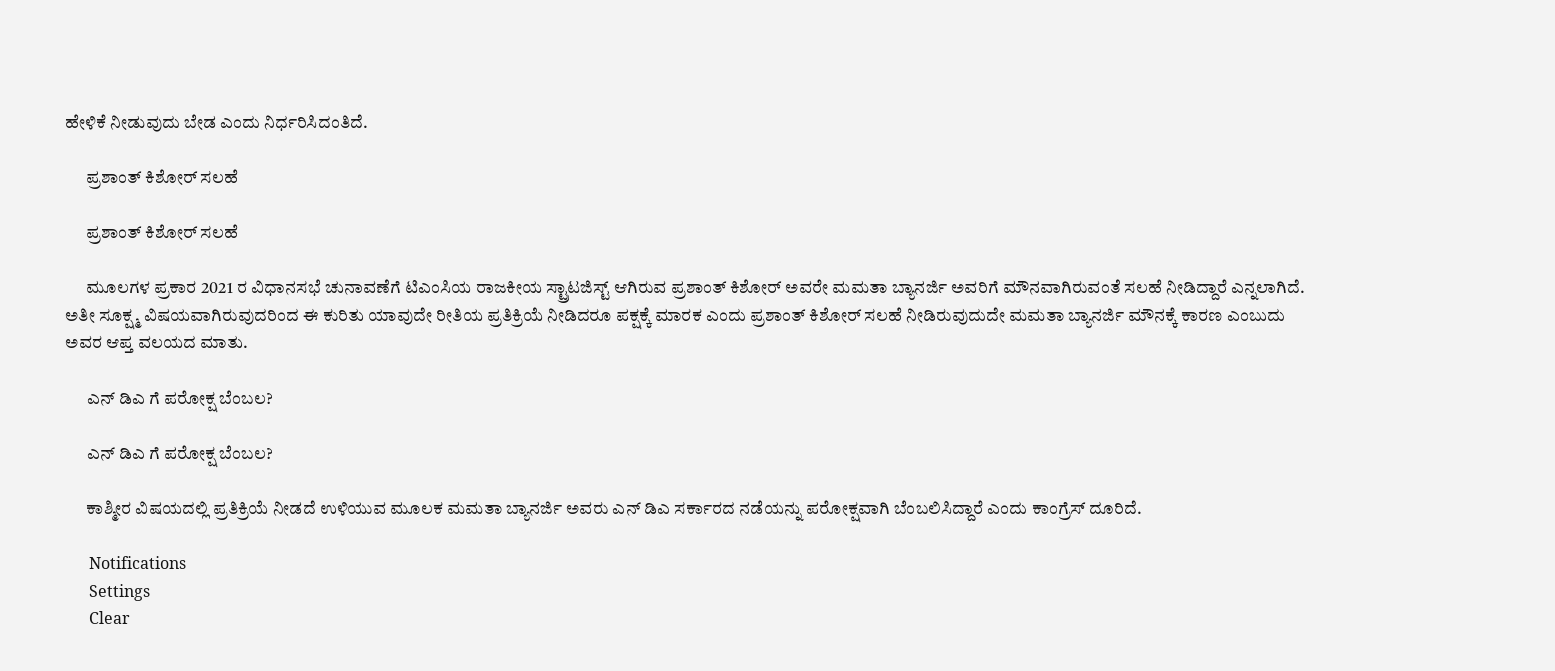ಹೇಳಿಕೆ ನೀಡುವುದು ಬೇಡ ಎಂದು ನಿರ್ಧರಿಸಿದಂತಿದೆ.

      ಪ್ರಶಾಂತ್ ಕಿಶೋರ್ ಸಲಹೆ

      ಪ್ರಶಾಂತ್ ಕಿಶೋರ್ ಸಲಹೆ

      ಮೂಲಗಳ ಪ್ರಕಾರ 2021 ರ ವಿಧಾನಸಭೆ ಚುನಾವಣೆಗೆ ಟಿಎಂಸಿಯ ರಾಜಕೀಯ ಸ್ಟ್ರಾಟಜಿಸ್ಟ್ ಆಗಿರುವ ಪ್ರಶಾಂತ್ ಕಿಶೋರ್ ಅವರೇ ಮಮತಾ ಬ್ಯಾನರ್ಜಿ ಅವರಿಗೆ ಮೌನವಾಗಿರುವಂತೆ ಸಲಹೆ ನೀಡಿದ್ದಾರೆ ಎನ್ನಲಾಗಿದೆ. ಅತೀ ಸೂಕ್ಷ್ಮ ವಿಷಯವಾಗಿರುವುದರಿಂದ ಈ ಕುರಿತು ಯಾವುದೇ ರೀತಿಯ ಪ್ರತಿಕ್ರಿಯೆ ನೀಡಿದರೂ ಪಕ್ಷಕ್ಕೆ ಮಾರಕ ಎಂದು ಪ್ರಶಾಂತ್ ಕಿಶೋರ್ ಸಲಹೆ ನೀಡಿರುವುದುದೇ ಮಮತಾ ಬ್ಯಾನರ್ಜಿ ಮೌನಕ್ಕೆ ಕಾರಣ ಎಂಬುದು ಅವರ ಆಪ್ತ ವಲಯದ ಮಾತು.

      ಎನ್ ಡಿಎ ಗೆ ಪರೋಕ್ಷ ಬೆಂಬಲ?

      ಎನ್ ಡಿಎ ಗೆ ಪರೋಕ್ಷ ಬೆಂಬಲ?

      ಕಾಶ್ಮೀರ ವಿಷಯದಲ್ಲಿ ಪ್ರತಿಕ್ರಿಯೆ ನೀಡದೆ ಉಳಿಯುವ ಮೂಲಕ ಮಮತಾ ಬ್ಯಾನರ್ಜಿ ಅವರು ಎನ್ ಡಿಎ ಸರ್ಕಾರದ ನಡೆಯನ್ನು ಪರೋಕ್ಷವಾಗಿ ಬೆಂಬಲಿಸಿದ್ದಾರೆ ಎಂದು ಕಾಂಗ್ರೆಸ್ ದೂರಿದೆ.

      Notifications
      Settings
      Clear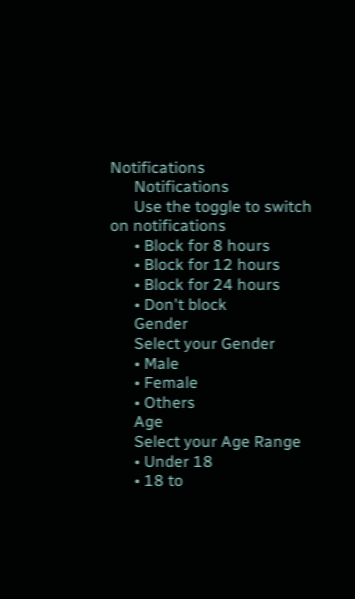Notifications
      Notifications
      Use the toggle to switch on notifications
      • Block for 8 hours
      • Block for 12 hours
      • Block for 24 hours
      • Don't block
      Gender
      Select your Gender
      • Male
      • Female
      • Others
      Age
      Select your Age Range
      • Under 18
      • 18 to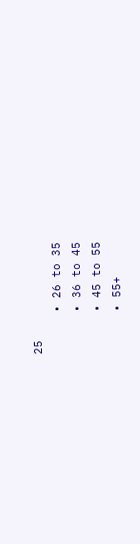25
      • 26 to 35
      • 36 to 45
      • 45 to 55
      • 55+